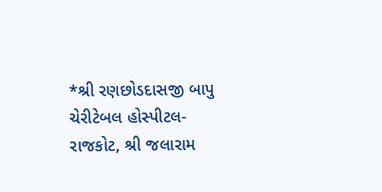*શ્રી રણછોડદાસજી બાપુ ચેરીટેબલ હોસ્પીટલ-રાજકોટ, શ્રી જલારામ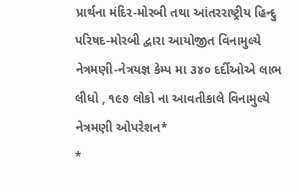પ્રાર્થના મંદિર-મોરબી તથા આંતરરાષ્ટ્રીય હિન્દુ પરિષદ-મોરબી દ્વારા આયોજીત વિનામુલ્યે નેત્રમણી-નેત્રયજ્ઞ કેમ્પ મા ૩૪૦ દર્દીઓએ લાભ લીધો , ૧૯૭ લોકો ના આવતીકાલે વિનામુલ્યે નેત્રમણી ઓપરેશન*
*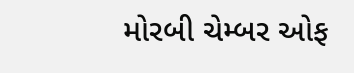મોરબી ચેમ્બર ઓફ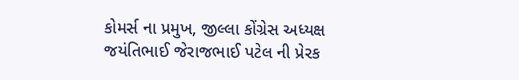કોમર્સ ના પ્રમુખ, જીલ્લા કોંગ્રેસ અધ્યક્ષ જયંતિભાઈ જેરાજભાઈ પટેલ ની પ્રેરક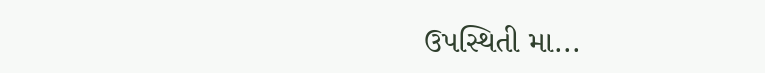ઉપસ્થિતી મા...